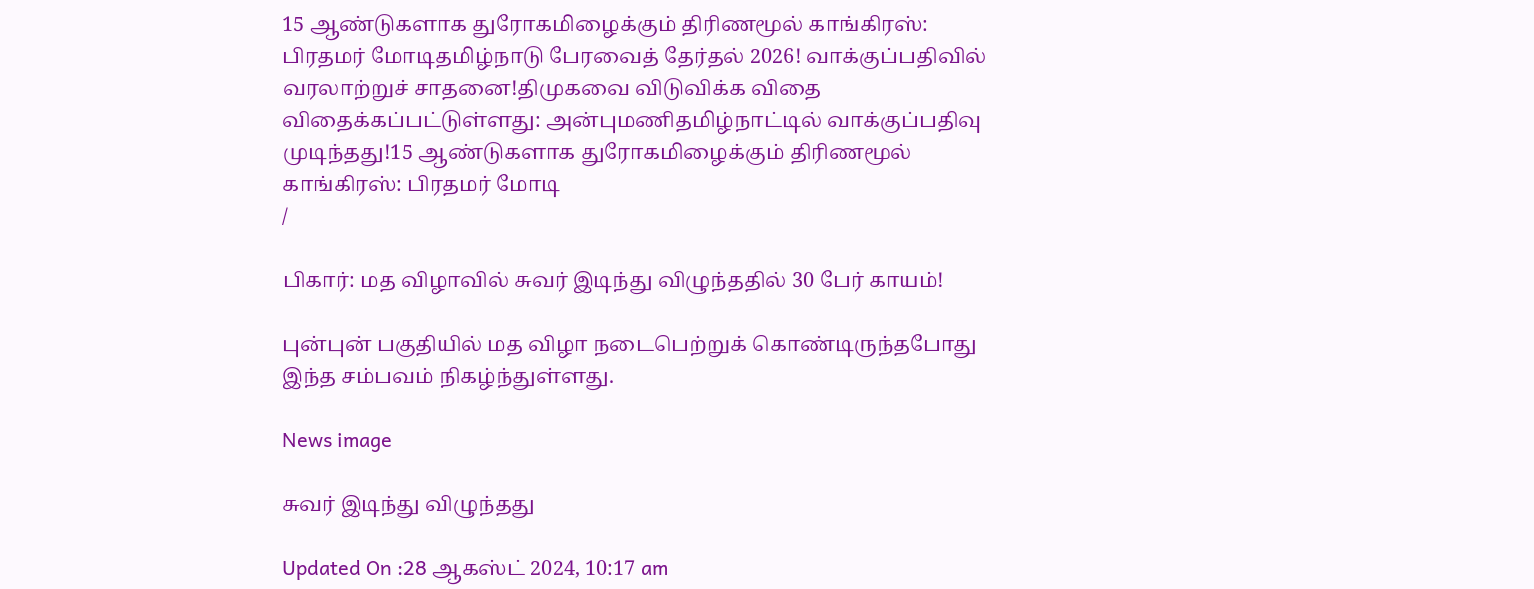15 ஆண்டுகளாக துரோகமிழைக்கும் திரிணமூல் காங்கிரஸ்: பிரதமர் மோடிதமிழ்நாடு பேரவைத் தேர்தல் 2026! வாக்குப்பதிவில் வரலாற்றுச் சாதனை!திமுகவை விடுவிக்க விதை விதைக்கப்பட்டுள்ளது: அன்புமணிதமிழ்நாட்டில் வாக்குப்பதிவு முடிந்தது!15 ஆண்டுகளாக துரோகமிழைக்கும் திரிணமூல் காங்கிரஸ்: பிரதமர் மோடி
/

பிகார்: மத விழாவில் சுவர் இடிந்து விழுந்ததில் 30 பேர் காயம்!

புன்புன் பகுதியில் மத விழா நடைபெற்றுக் கொண்டிருந்தபோது இந்த சம்பவம் நிகழ்ந்துள்ளது.

News image

சுவர் இடிந்து விழுந்தது

Updated On :28 ஆகஸ்ட் 2024, 10:17 am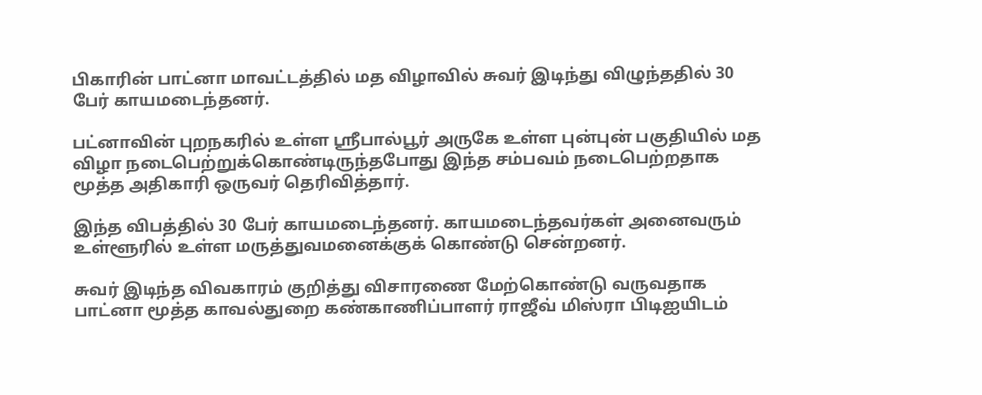பிகாரின் பாட்னா மாவட்டத்தில் மத விழாவில் சுவர் இடிந்து விழுந்ததில் 30 பேர் காயமடைந்தனர்.

பட்னாவின் புறநகரில் உள்ள ஸ்ரீபால்பூர் அருகே உள்ள புன்புன் பகுதியில் மத விழா நடைபெற்றுக்கொண்டிருந்தபோது இந்த சம்பவம் நடைபெற்றதாக மூத்த அதிகாரி ஒருவர் தெரிவித்தார்.

இந்த விபத்தில் 30 பேர் காயமடைந்தனர். காயமடைந்தவர்கள் அனைவரும் உள்ளூரில் உள்ள மருத்துவமனைக்குக் கொண்டு சென்றனர்.

சுவர் இடிந்த விவகாரம் குறித்து விசாரணை மேற்கொண்டு வருவதாக பாட்னா மூத்த காவல்துறை கண்காணிப்பாளர் ராஜீவ் மிஸ்ரா பிடிஐயிடம்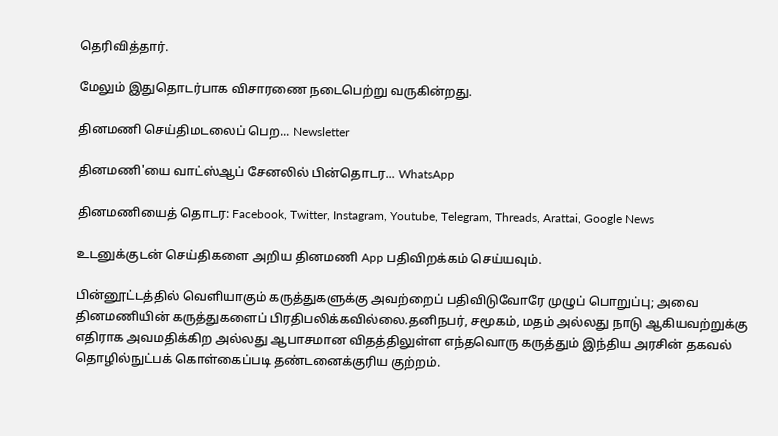தெரிவித்தார்.

மேலும் இதுதொடர்பாக விசாரணை நடைபெற்று வருகின்றது.

தினமணி செய்திமடலைப் பெற... Newsletter

தினமணி'யை வாட்ஸ்ஆப் சேனலில் பின்தொடர... WhatsApp

தினமணியைத் தொடர: Facebook, Twitter, Instagram, Youtube, Telegram, Threads, Arattai, Google News

உடனுக்குடன் செய்திகளை அறிய தினமணி App பதிவிறக்கம் செய்யவும்.

பின்னூட்டத்தில் வெளியாகும் கருத்துகளுக்கு அவற்றைப் பதிவிடுவோரே முழுப் பொறுப்பு; அவை தினமணியின் கருத்துகளைப் பிரதிபலிக்கவில்லை.தனிநபர், சமூகம், மதம் அல்லது நாடு ஆகியவற்றுக்கு எதிராக அவமதிக்கிற அல்லது ஆபாசமான விதத்திலுள்ள எந்தவொரு கருத்தும் இந்திய அரசின் தகவல் தொழில்நுட்பக் கொள்கைப்படி தண்டனைக்குரிய குற்றம்.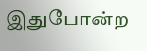இதுபோன்ற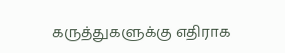கருத்துகளுக்கு எதிராக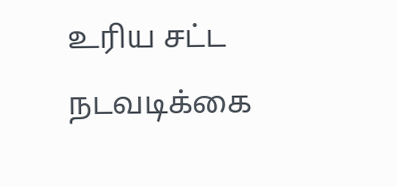உரிய சட்ட நடவடிக்கை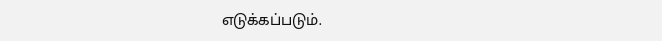எடுக்கப்படும்.